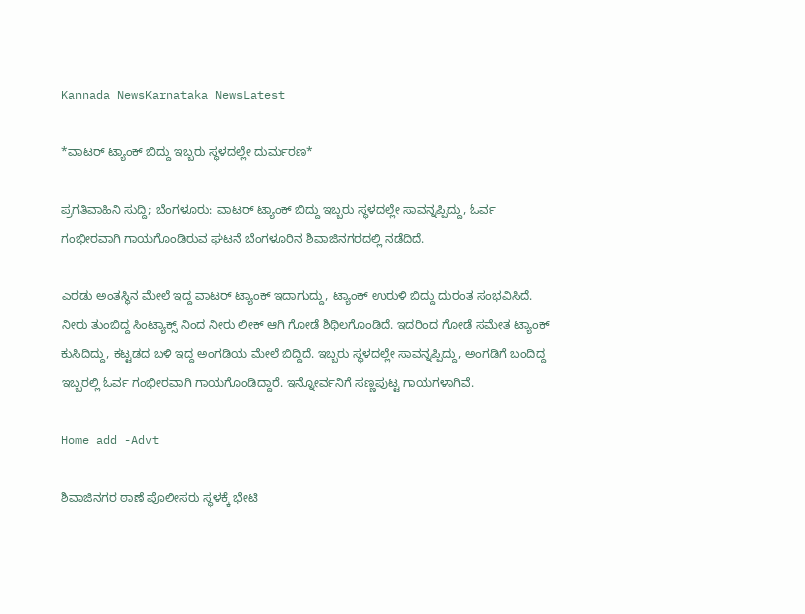Kannada NewsKarnataka NewsLatest

*ವಾಟರ್ ಟ್ಯಾಂಕ್ ಬಿದ್ದು ಇಬ್ಬರು ಸ್ಥಳದಲ್ಲೇ ದುರ್ಮರಣ*

ಪ್ರಗತಿವಾಹಿನಿ ಸುದ್ದಿ; ಬೆಂಗಳೂರು: ವಾಟರ್ ಟ್ಯಾಂಕ್ ಬಿದ್ದು ಇಬ್ಬರು ಸ್ಥಳದಲ್ಲೇ ಸಾವನ್ನಪ್ಪಿದ್ದು, ಓರ್ವ ಗಂಭೀರವಾಗಿ ಗಾಯಗೊಂಡಿರುವ ಘಟನೆ ಬೆಂಗಳೂರಿನ ಶಿವಾಜಿನಗರದಲ್ಲಿ ನಡೆದಿದೆ.

ಎರಡು ಅಂತಸ್ಥಿನ ಮೇಲೆ ಇದ್ದ ವಾಟರ್ ಟ್ಯಾಂಕ್ ಇದಾಗುದ್ದು, ಟ್ಯಾಂಕ್ ಉರುಳಿ ಬಿದ್ದು ದುರಂತ ಸಂಭವಿಸಿದೆ. ನೀರು ತುಂಬಿದ್ದ ಸಿಂಟ್ಯಾಕ್ಸ್ ನಿಂದ ನೀರು ಲೀಕ್ ಆಗಿ ಗೋಡೆ ಶಿಥಿಲಗೊಂಡಿದೆ. ಇದರಿಂದ ಗೋಡೆ ಸಮೇತ ಟ್ಯಾಂಕ್ ಕುಸಿದಿದ್ದು, ಕಟ್ಟಡದ ಬಳಿ ಇದ್ದ ಅಂಗಡಿಯ ಮೇಲೆ ಬಿದ್ದಿದೆ. ಇಬ್ಬರು ಸ್ಥಳದಲ್ಲೇ ಸಾವನ್ನಪ್ಪಿದ್ದು, ಅಂಗಡಿಗೆ ಬಂದಿದ್ದ ಇಬ್ಬರಲ್ಲಿ ಓರ್ವ ಗಂಭೀರವಾಗಿ ಗಾಯಗೊಂಡಿದ್ದಾರೆ. ಇನ್ನೋರ್ವನಿಗೆ ಸಣ್ಣಪುಟ್ಟ ಗಾಯಗಳಾಗಿವೆ.

Home add -Advt

ಶಿವಾಜಿನಗರ ಠಾಣೆ ಪೊಲೀಸರು ಸ್ಥಳಕ್ಕೆ ಭೇಟಿ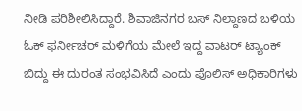ನೀಡಿ ಪರಿಶೀಲಿಸಿದ್ದಾರೆ. ಶಿವಾಜಿನಗರ ಬಸ್ ನಿಲ್ದಾಣದ ಬಳಿಯ ಓಕ್ ಫರ್ನೀಚರ್ ಮಳಿಗೆಯ ಮೇಲೆ ಇದ್ದ ವಾಟರ್ ಟ್ಯಾಂಕ್ ಬಿದ್ದು ಈ ದುರಂತ ಸಂಭವಿಸಿದೆ ಎಂದು ಪೊಲಿಸ್ ಅಧಿಕಾರಿಗಳು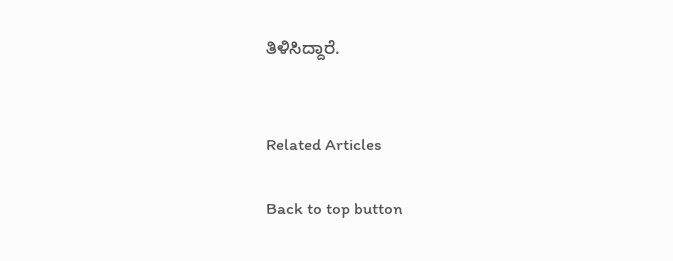ತಿಳಿಸಿದ್ದಾರೆ.


Related Articles

Back to top button